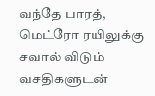வந்தே பாரத், மெட்ரோ ரயிலுக்கு சவால் விடும் வசதிகளுடன்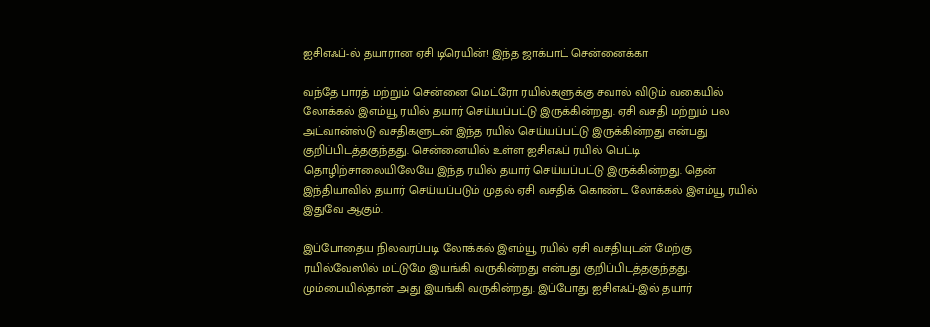ஐசிஎஃப்-ல் தயாரான ஏசி டிரெயின்! இந்த ஜாக்பாட் சென்னைக்கா

வந்தே பாரத் மற்றும் சென்னை மெட்ரோ ரயில்களுக்கு சவால் விடும் வகையில் லோக்கல் இஎம்யூ ரயில் தயார் செய்யப்பட்டு இருக்கின்றது. ஏசி வசதி மற்றும் பல அட்வான்ஸ்டு வசதிகளுடன் இந்த ரயில் செய்யப்பட்டு இருக்கின்றது என்பது குறிப்பிடத்தகுந்தது. சென்னையில் உள்ள ஐசிஎஃப் ரயில் பெட்டி தொழிற்சாலையிலேயே இந்த ரயில் தயார் செய்யப்பட்டு இருக்கின்றது. தென் இந்தியாவில் தயார் செய்யப்படும் முதல் ஏசி வசதிக் கொண்ட லோக்கல் இஎம்யூ ரயில் இதுவே ஆகும்.

இப்போதைய நிலவரப்படி லோக்கல் இஎம்யூ ரயில் ஏசி வசதியுடன் மேற்கு ரயில்வேஸில் மட்டுமே இயங்கி வருகின்றது என்பது குறிப்பிடத்தகுந்தது. மும்பையில்தான் அது இயங்கி வருகின்றது. இப்போது ஐசிஎஃப்-இல் தயார்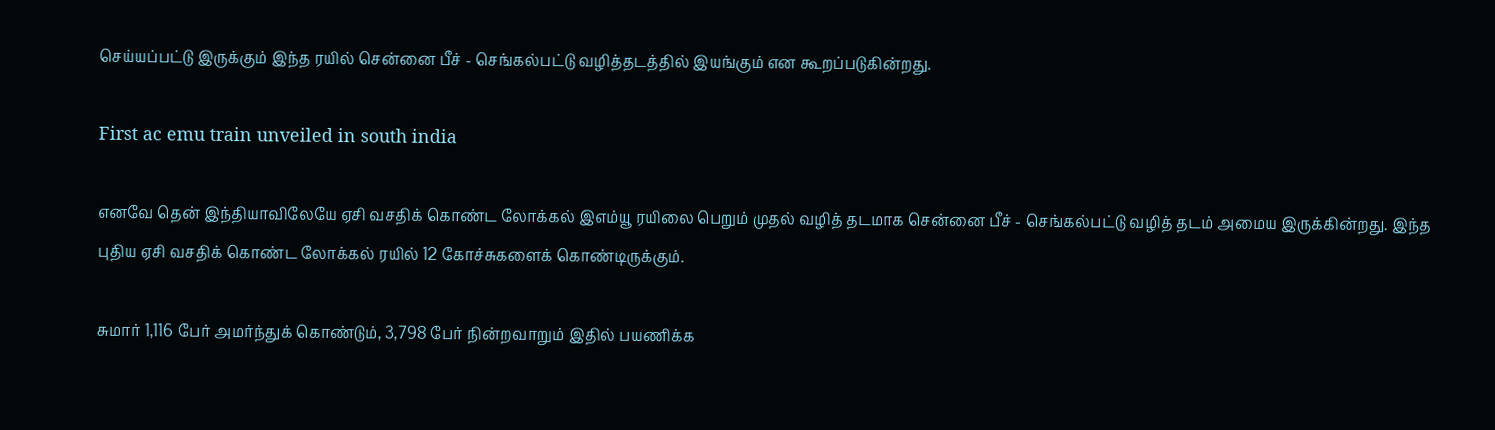செய்யப்பட்டு இருக்கும் இந்த ரயில் சென்னை பீச் - செங்கல்பட்டு வழித்தடத்தில் இயங்கும் என கூறப்படுகின்றது.

First ac emu train unveiled in south india

எனவே தென் இந்தியாவிலேயே ஏசி வசதிக் கொண்ட லோக்கல் இஎம்யூ ரயிலை பெறும் முதல் வழித் தடமாக சென்னை பீச் - செங்கல்பட்டு வழித் தடம் அமைய இருக்கின்றது. இந்த புதிய ஏசி வசதிக் கொண்ட லோக்கல் ரயில் 12 கோச்சுகளைக் கொண்டிருக்கும்.

சுமார் 1,116 பேர் அமர்ந்துக் கொண்டும், 3,798 பேர் நின்றவாறும் இதில் பயணிக்க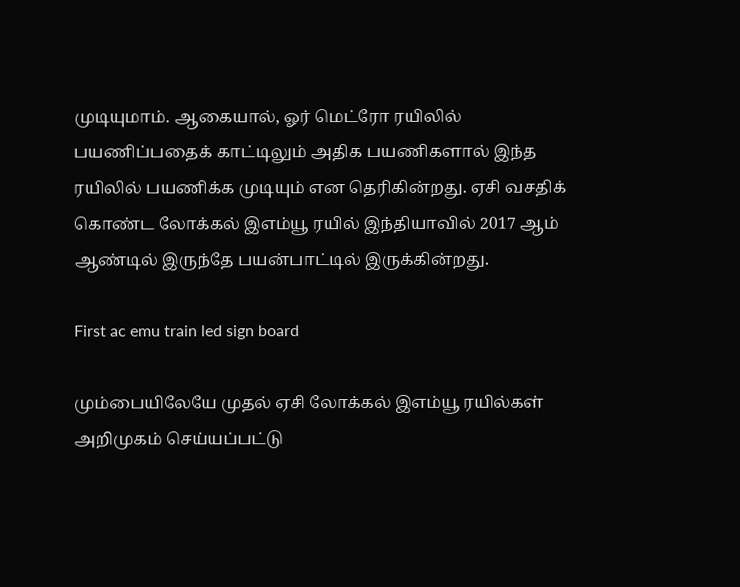முடியுமாம். ஆகையால், ஓர் மெட்ரோ ரயிலில் பயணிப்பதைக் காட்டிலும் அதிக பயணிகளால் இந்த ரயிலில் பயணிக்க முடியும் என தெரிகின்றது. ஏசி வசதிக் கொண்ட லோக்கல் இஎம்யூ ரயில் இந்தியாவில் 2017 ஆம் ஆண்டில் இருந்தே பயன்பாட்டில் இருக்கின்றது.

First ac emu train led sign board

மும்பையிலேயே முதல் ஏசி லோக்கல் இஎம்யூ ரயில்கள் அறிமுகம் செய்யப்பட்டு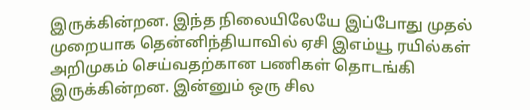இருக்கின்றன. இந்த நிலையிலேயே இப்போது முதல் முறையாக தென்னிந்தியாவில் ஏசி இஎம்யூ ரயில்கள் அறிமுகம் செய்வதற்கான பணிகள் தொடங்கி இருக்கின்றன. இன்னும் ஒரு சில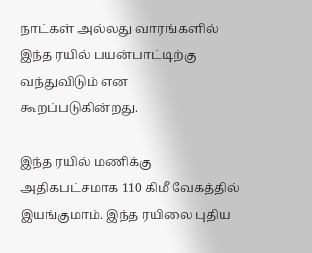நாட்கள் அல்லது வாரங்களில் இந்த ரயில் பயன்பாட்டிற்கு வந்துவிடும் என கூறப்படுகின்றது.

இந்த ரயில் மணிக்கு அதிகபட்சமாக 110 கிமீ வேகத்தில் இயங்குமாம். இந்த ரயிலை புதிய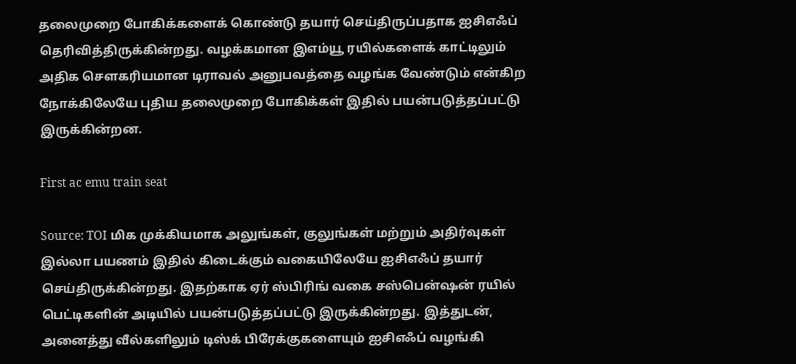தலைமுறை போகிக்களைக் கொண்டு தயார் செய்திருப்பதாக ஐசிஎஃப் தெரிவித்திருக்கின்றது. வழக்கமான இஎம்யூ ரயில்களைக் காட்டிலும் அதிக சௌகரியமான டிராவல் அனுபவத்தை வழங்க வேண்டும் என்கிற நோக்கிலேயே புதிய தலைமுறை போகிக்கள் இதில் பயன்படுத்தப்பட்டு இருக்கின்றன.

First ac emu train seat

Source: TOI மிக முக்கியமாக அலுங்கள், குலுங்கள் மற்றும் அதிர்வுகள் இல்லா பயணம் இதில் கிடைக்கும் வகையிலேயே ஐசிஎஃப் தயார் செய்திருக்கின்றது. இதற்காக ஏர் ஸ்பிரிங் வகை சஸ்பென்ஷன் ரயில் பெட்டிகளின் அடியில் பயன்படுத்தப்பட்டு இருக்கின்றது. இத்துடன், அனைத்து வீல்களிலும் டிஸ்க் பிரேக்குகளையும் ஐசிஎஃப் வழங்கி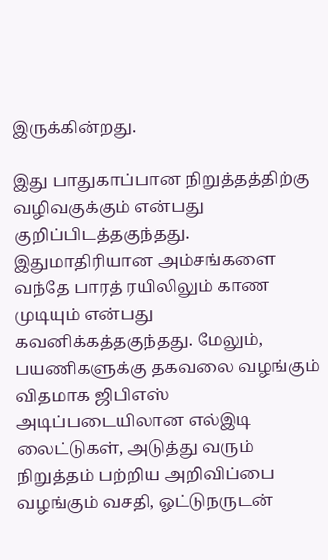இருக்கின்றது.

இது பாதுகாப்பான நிறுத்தத்திற்கு வழிவகுக்கும் என்பது குறிப்பிடத்தகுந்தது. இதுமாதிரியான அம்சங்களை வந்தே பாரத் ரயிலிலும் காண முடியும் என்பது கவனிக்கத்தகுந்தது. மேலும், பயணிகளுக்கு தகவலை வழங்கும் விதமாக ஜிபிஎஸ் அடிப்படையிலான எல்இடி லைட்டுகள், அடுத்து வரும் நிறுத்தம் பற்றிய அறிவிப்பை வழங்கும் வசதி, ஓட்டுநருடன்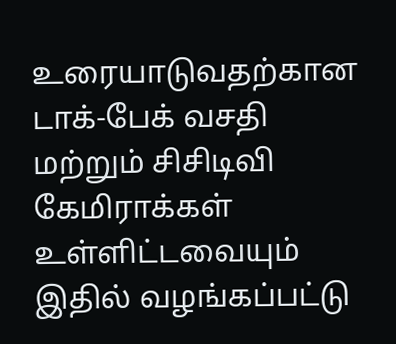உரையாடுவதற்கான டாக்-பேக் வசதி மற்றும் சிசிடிவி கேமிராக்கள் உள்ளிட்டவையும் இதில் வழங்கப்பட்டு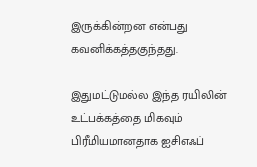இருக்கின்றன என்பது கவனிக்கத்தகுந்தது.

இதுமட்டுமல்ல இந்த ரயிலின் உட்பக்கத்தை மிகவும் பிரீமியமானதாக ஐசிஎஃப்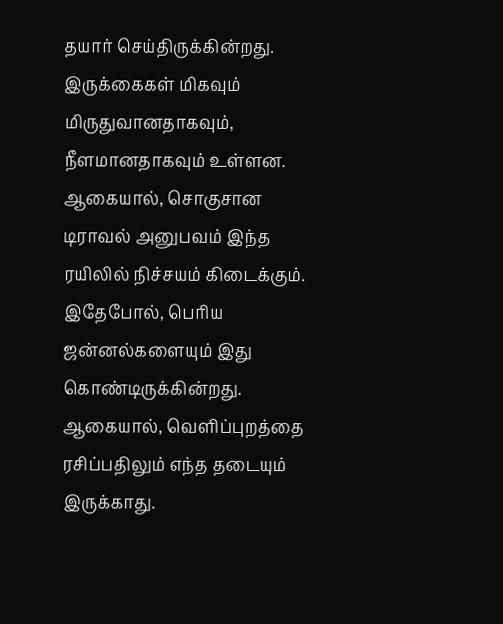தயார் செய்திருக்கின்றது. இருக்கைகள் மிகவும் மிருதுவானதாகவும், நீளமானதாகவும் உள்ளன. ஆகையால், சொகுசான டிராவல் அனுபவம் இந்த ரயிலில் நிச்சயம் கிடைக்கும். இதேபோல், பெரிய ஜன்னல்களையும் இது கொண்டிருக்கின்றது. ஆகையால், வெளிப்புறத்தை ரசிப்பதிலும் எந்த தடையும் இருக்காது.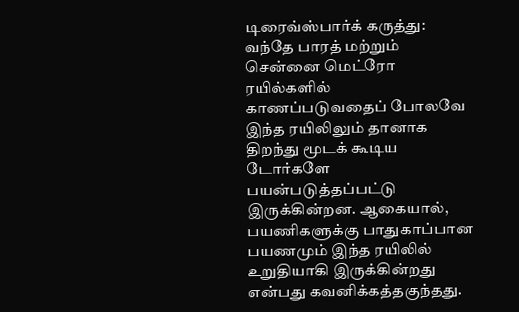டிரைவ்ஸ்பார்க் கருத்து: வந்தே பாரத் மற்றும் சென்னை மெட்ரோ ரயில்களில் காணப்படுவதைப் போலவே இந்த ரயிலிலும் தானாக திறந்து மூடக் கூடிய டோர்களே பயன்படுத்தப்பட்டு இருக்கின்றன. ஆகையால், பயணிகளுக்கு பாதுகாப்பான பயணமும் இந்த ரயிலில் உறுதியாகி இருக்கின்றது என்பது கவனிக்கத்தகுந்தது.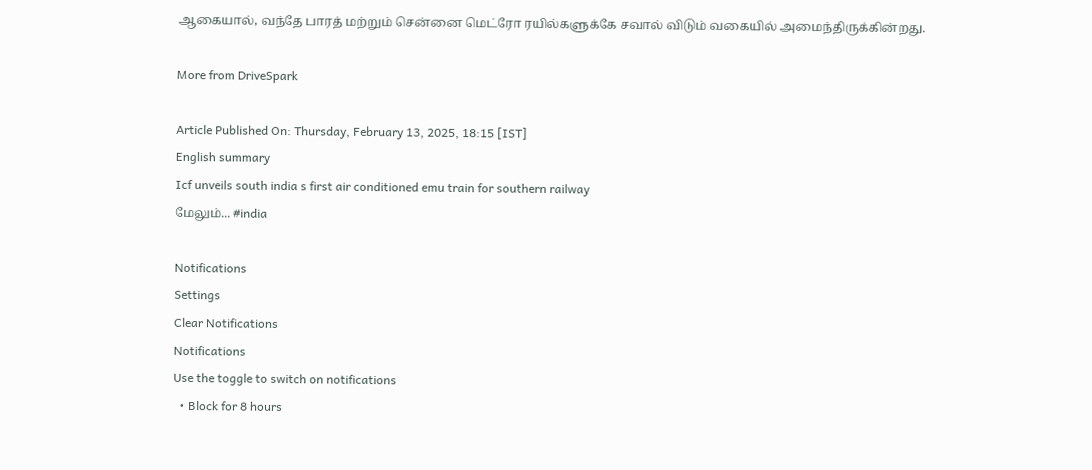ஆகையால், வந்தே பாரத் மற்றும் சென்னை மெட்ரோ ரயில்களுக்கே சவால் விடும் வகையில் அமைந்திருக்கின்றது.

More from DriveSpark

Article Published On: Thursday, February 13, 2025, 18:15 [IST]
English summary
Icf unveils south india s first air conditioned emu train for southern railway
மேலும்... #india

Notifications
Settings
Clear Notifications
Notifications
Use the toggle to switch on notifications
  • Block for 8 hours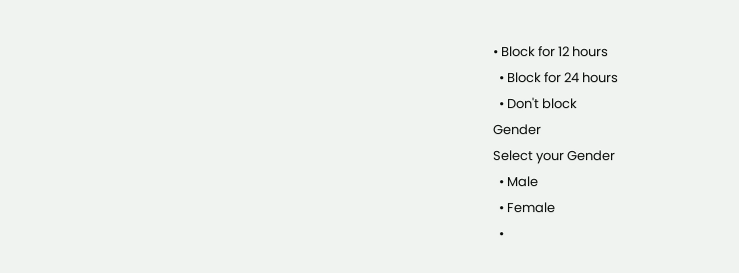• Block for 12 hours
  • Block for 24 hours
  • Don't block
Gender
Select your Gender
  • Male
  • Female
  •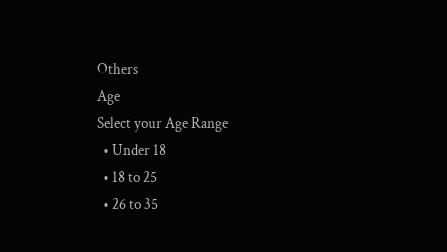Others
Age
Select your Age Range
  • Under 18
  • 18 to 25
  • 26 to 35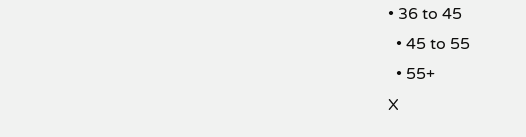• 36 to 45
  • 45 to 55
  • 55+
X